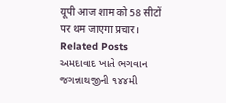यूपी आज शाम को 58 सीटों पर थम जाएगा प्रचार।
Related Posts
અમદાવાદ ખાતે ભગવાન જગન્નાથજીની ૧૪૪મી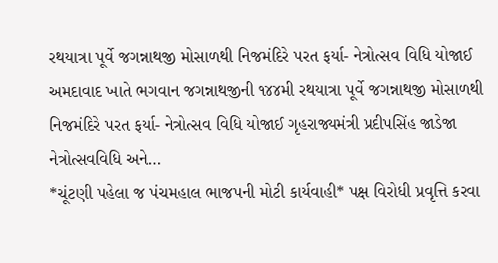રથયાત્રા પૂર્વે જગન્નાથજી મોસાળથી નિજમંદિરે પરત ફર્યા- નેત્રોત્સવ વિધિ યોજાઈ
અમદાવાદ ખાતે ભગવાન જગન્નાથજીની ૧૪૪મી રથયાત્રા પૂર્વે જગન્નાથજી મોસાળથી નિજમંદિરે પરત ફર્યા- નેત્રોત્સવ વિધિ યોજાઈ ગૃહરાજ્યમંત્રી પ્રદીપસિંહ જાડેજા નેત્રોત્સવવિધિ અને…
*ચૂંટણી પહેલા જ પંચમહાલ ભાજપની મોટી કાર્યવાહી* પક્ષ વિરોધી પ્રવૃત્તિ કરવા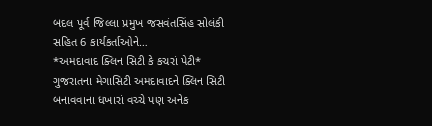બદલ પૂર્વ જિલ્લા પ્રમુખ જસવંતસિંહ સોલંકી સહિત 6 કાર્યકર્તાઓને…
*અમદાવાદ ક્લિન સિટી કે કચરાં પેટી*
ગુજરાતના મેગાસિટી અમદાવાદને ક્લિન સિટી બનાવવાના ધખારાં વચ્ચે પણ અનેક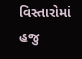વિસ્તારોમાં હજુ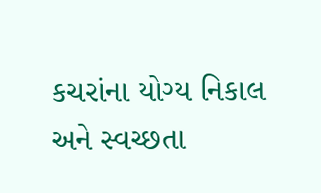કચરાંના યોગ્ય નિકાલ અને સ્વચ્છતા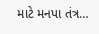માટે મનપા તંત્ર…